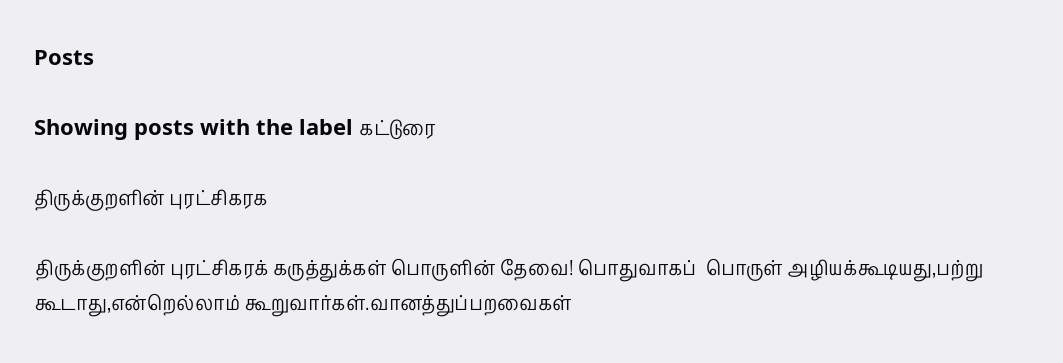Posts

Showing posts with the label கட்டுரை

திருக்குறளின் புரட்சிகரக

திருக்குறளின் புரட்சிகரக் கருத்துக்கள் பொருளின் தேவை! பொதுவாகப்  பொருள் அழியக்கூடியது,பற்று கூடாது,என்றெல்லாம் கூறுவார்கள்.வானத்துப்பறவைகள்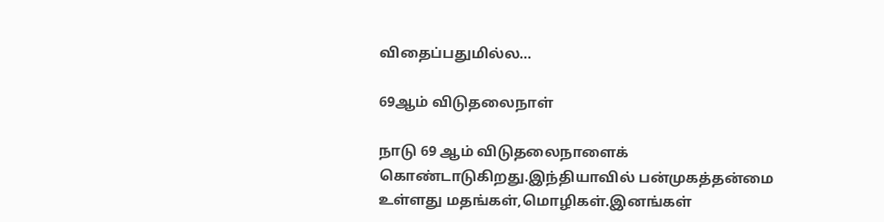விதைப்பதுமில்ல...

69ஆம் விடுதலைநாள்

நாடு 69 ஆம் விடுதலைநாளைக் கொண்டாடுகிறது.இந்தியாவில் பன்முகத்தன்மை உள்ளது மதங்கள்,மொழிகள்.இனங்கள்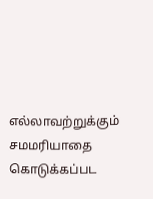எல்லாவற்றுக்கும் சமமரியாதை கொடுக்கப்பட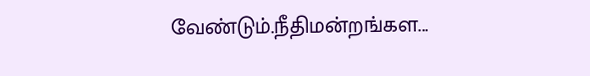வேண்டும்.நீதிமன்றங்கள...